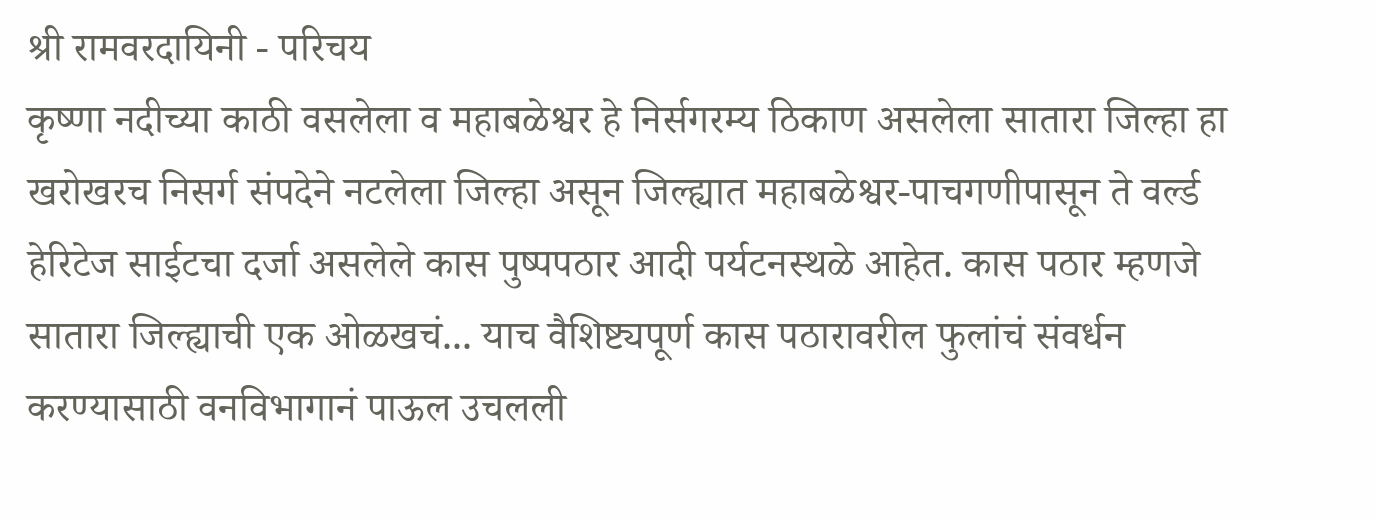श्री रामवरदायिनी - परिचय
कृष्णा नदीच्या काठी वसलेला व महाबळेश्वर हे निर्सगरम्य ठिकाण असलेला सातारा जिल्हा हा खरोखरच निसर्ग संपदेने नटलेला जिल्हा असून जिल्ह्यात महाबळेश्वर-पाचगणीपासून ते वर्ल्ड हेरिटेज साईटचा दर्जा असलेले कास पुष्पपठार आदी पर्यटनस्थळे आहेत. कास पठार म्हणजे सातारा जिल्ह्याची एक ओळखचं... याच वैशिष्ट्यपूर्ण कास पठारावरील फुलांचं संवर्धन करण्यासाठी वनविभागानं पाऊल उचलली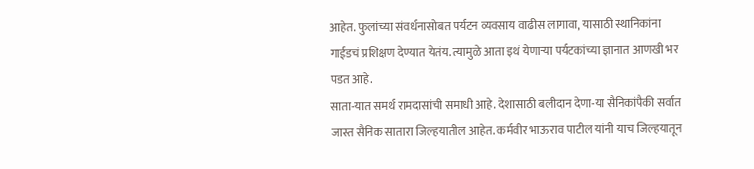आहेत. फुलांच्या संवर्धनासोबत पर्यटन व्यवसाय वाढीस लागावा, यासाठी स्थानिकांना गाईडचं प्रशिक्षण देण्यात येतंय. त्यामुळे आता इथं येणाऱ्या पर्यटकांच्या ज्ञानात आणखी भर पडत आहे.
साता-यात समर्थ रामदासांची समाधी आहे. देशासाठी बलीदान देणा-या सैनिकांपैकी सर्वात जास्त सैनिक सातारा जिल्हयातील आहेत. कर्मवीर भाऊराव पाटील यांनी याच जिल्हयातून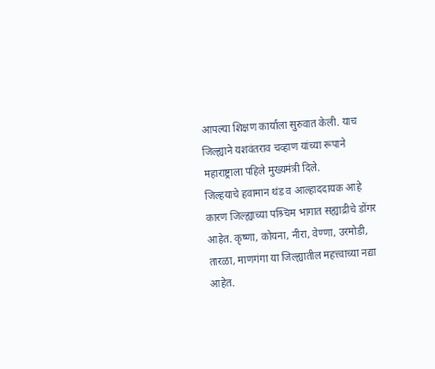आपल्या शिक्षण कार्याला सुरुवात केली. याच जिल्ह्याने यशवंतराव चव्हाण यांच्या रूपाने महाराष्ट्राला पहिले मुख्यमंत्री दिले.
जिल्हयाचे हवामान थंड व आल्हाददायक आहे कारण जिल्ह्याच्या पश्र्चिम भागात सह्याद्रीचे डोंगर आहेत. कृष्णा, कोयना, नीरा, वेण्णा, उरमोडी, तारळा, माणगंगा या जिल्ह्यातील महत्त्वाच्या नद्या आहेत.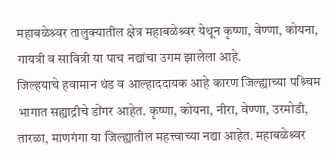महाबळेश्र्वर तालुक्यातील क्षेत्र महाबळेश्र्वर येथून कृष्णा, वेण्णा, कोयना, गायत्री व सावित्री या पाच नद्यांचा उगम झालेला आहे.
जिल्हयाचे हवामान थंड व आल्हाददायक आहे कारण जिल्ह्याच्या पश्र्चिम भागात सह्याद्रीचे डोंगर आहेत. कृष्णा, कोयना, नीरा, वेण्णा, उरमोडी, तारळा, माणगंगा या जिल्ह्यातील महत्त्वाच्या नद्या आहेत. महाबळेश्र्वर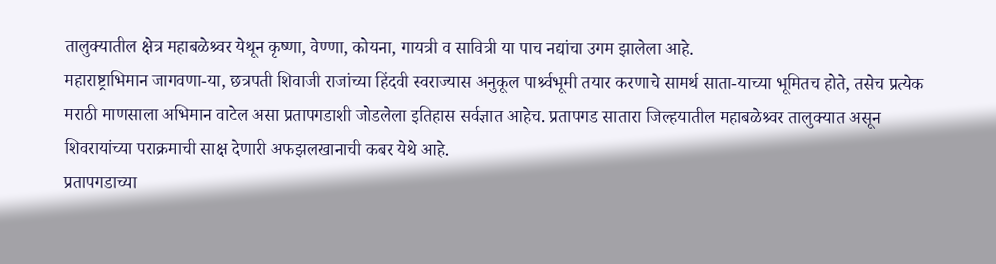तालुक्यातील क्षेत्र महाबळेश्र्वर येथून कृष्णा, वेण्णा, कोयना, गायत्री व सावित्री या पाच नद्यांचा उगम झालेला आहे.
महाराष्ट्राभिमान जागवणा-या, छत्रपती शिवाजी राजांच्या हिंदवी स्वराज्यास अनुकूल पार्श्र्वभूमी तयार करणाचे सामर्थ साता-याच्या भूमितच होते, तसेच प्रत्येक मराठी माणसाला अभिमान वाटेल असा प्रतापगडाशी जोडलेला इतिहास सर्वज्ञात आहेच. प्रतापगड सातारा जिल्हयातील महाबळेश्र्वर तालुक्यात असून शिवरायांच्या पराक्रमाची साक्ष देणारी अफझलखानाची कबर येथे आहे.
प्रतापगडाच्या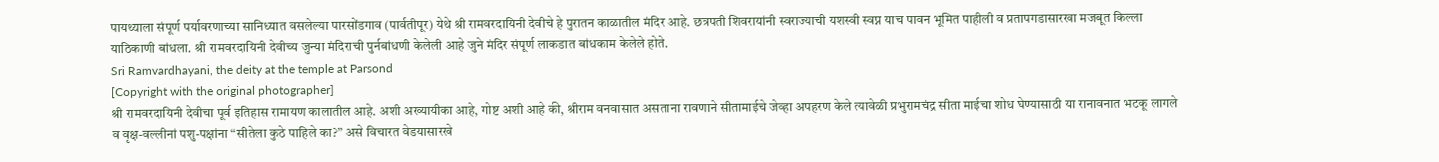पायथ्याला संपूर्ण पर्यावरणाच्या सानिध्यात वसलेल्या पारसोंडगाव (पार्वतीपूर) येथे श्री रामवरदायिनी देवीचे हे पुरातन काळातील मंदिर आहे. छत्रपती शिवरायांनी स्वराज्याची यशस्वी स्वप्न याच पावन भूमित पाहीली व प्रतापगडासारखा मजबूत किल्ला याठिकाणी बांधला. श्री रामवरदायिनी देवीच्य जुन्या मंदिराची पुर्नबांधणी केलेली आहे जुने मंदिर संपूर्ण लाकडात बांधकाम केलेले होते.
Sri Ramvardhayani, the deity at the temple at Parsond
[Copyright with the original photographer]
श्री रामवरदायिनी देवीचा पूर्व इतिहास रामायण कालातील आहे. अशी अख्यायीका आहे, गोष्ट अशी आहे की, श्रीराम वनवासात असताना रावणाने सीतामाईचे जेव्हा अपहरण केले त्यावेळी प्रभुरामचंद्र सीता माईचा शोध घेण्यासाठी या रानावनात भटकू लागले व वृक्ष-वल्लीनां पशु-पक्षांना “सीतेला कुठे पाहिले का?” असे विचारत वेडयासारखे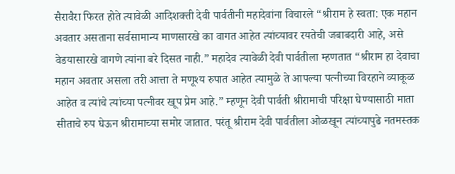सैरावैरा फिरत होते त्यावेळी आदिशक्ती देवी पार्वतीनी महादेवांना विचारले “श्रीराम हे स्वता: एक महान अवतार असताना सर्वसामान्य माणसारखे का वागत आहेत त्यांच्यावर रयतेची जबाबदारी आहे, असे वेडयासारखे वागणे त्यांना बरे दिसत नाही.” महादेव त्यावेळी देवी पार्वतीला म्हणतात “श्रीराम हा देवाचा महान अवतार असला तरी आत्ता ते मणूश्य रुपात आहेत त्यामुळे ते आपल्या पत्नीच्या विरहाने व्याकूळ आहेत व त्यांचे त्यांच्या पत्नीवर खूप प्रेम आहे.” म्हणून देवी पार्वती श्रीरामाची परिक्षा घेण्यासाठी माता सीताचे रुप घेऊन श्रीरामाच्या समोर जातात. परंतू श्रीराम देवी पार्वतीला ओळखून त्यांच्यापुढे नतमस्तक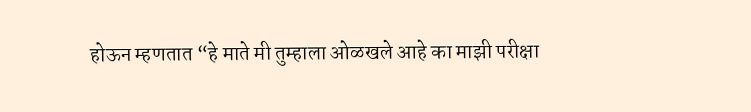होऊन म्हणतात “हे माते मी तुम्हाला ओळखले आहे का माझी परीक्षा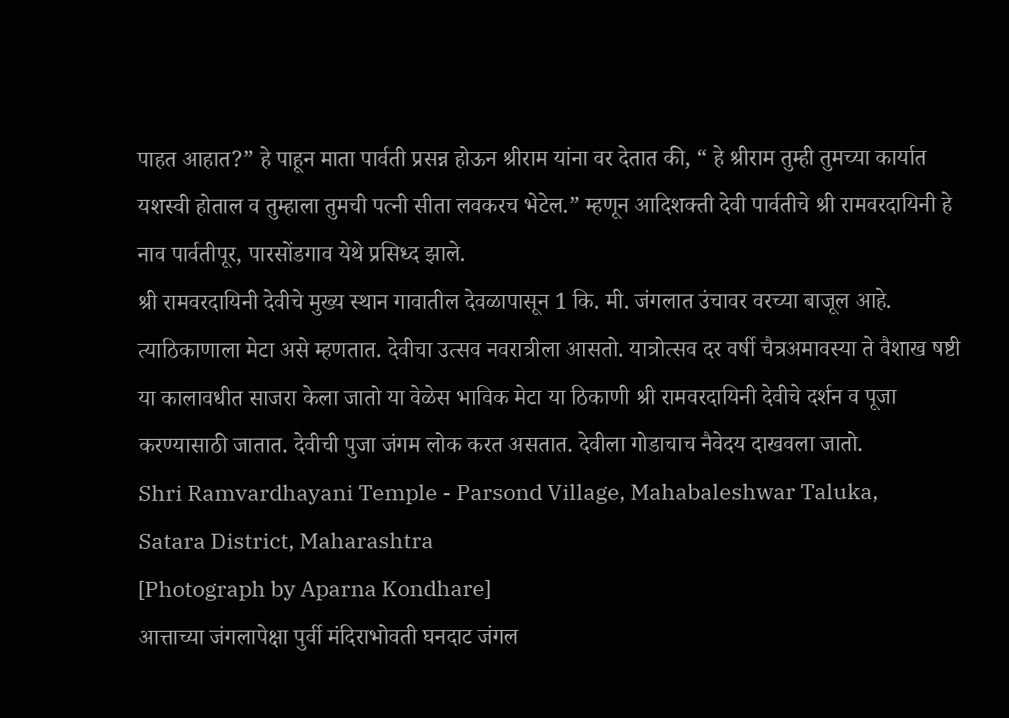पाहत आहात?” हे पाहून माता पार्वती प्रसन्न होऊन श्रीराम यांना वर देतात की, “ हे श्रीराम तुम्ही तुमच्या कार्यात यशस्वी होताल व तुम्हाला तुमची पत्नी सीता लवकरच भेटेल.” म्हणून आदिशक्ती देवी पार्वतीचे श्री रामवरदायिनी हे नाव पार्वतीपूर, पारसोंडगाव येथे प्रसिध्द झाले.
श्री रामवरदायिनी देवीचे मुख्य स्थान गावातील देवळापासून 1 कि. मी. जंगलात उंचावर वरच्या बाजूल आहे. त्याठिकाणाला मेटा असे म्हणतात. देवीचा उत्सव नवरात्रीला आसतो. यात्रोत्सव दर वर्षी चैत्रअमावस्या ते वैशाख षष्टी या कालावधीत साजरा केला जातो या वेळेस भाविक मेटा या ठिकाणी श्री रामवरदायिनी देवीचे दर्शन व पूजा करण्यासाठी जातात. देवीची पुजा जंगम लोक करत असतात. देवीला गोडाचाच नैवेदय दाखवला जातो.
Shri Ramvardhayani Temple - Parsond Village, Mahabaleshwar Taluka,
Satara District, Maharashtra
[Photograph by Aparna Kondhare]
आत्ताच्या जंगलापेक्षा पुर्वी मंदिराभोवती घनदाट जंगल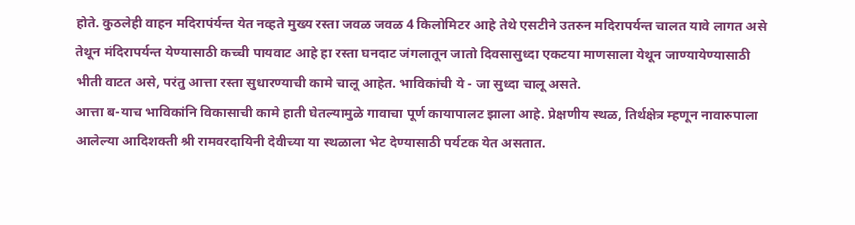होते. कुठलेही वाहन मदिरापंर्यन्त येत नव्हते मुख्य रस्ता जवळ जवळ 4 किलोमिटर आहे तेथे एसटीने उतरुन मदिरापर्यन्त चालत यावे लागत असे तेथून मंदिरापर्यन्त येण्यासाठी कच्ची पायवाट आहे हा रस्ता घनदाट जंगलातून जातो दिवसासुध्दा एकटया माणसाला येथून जाण्यायेण्यासाठी भीती वाटत असे, परंतु आत्ता रस्ता सुधारण्याची कामे चालू आहेत. भाविकांची ये - जा सुध्दा चालू असते.
आत्ता ब-याच भाविकांनि विकासाची कामे हाती घेतल्यामुळे गावाचा पूर्ण कायापालट झाला आहे. प्रेक्षणीय स्थळ, तिर्थक्षेत्र म्हणून नावारुपाला आलेल्या आदिशक्ती श्री रामवरदायिनी देवीच्या या स्थळाला भेट देण्यासाठी पर्यटक येत असतात.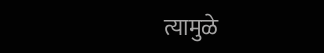त्यामुळे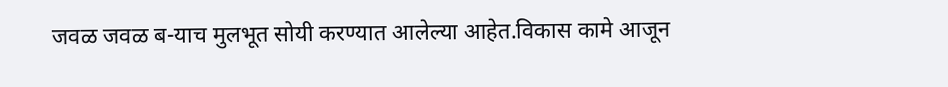जवळ जवळ ब-याच मुलभूत सोयी करण्यात आलेल्या आहेत.विकास कामे आजून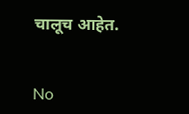चालूच आहेत.


No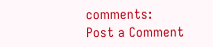comments:
Post a Comment